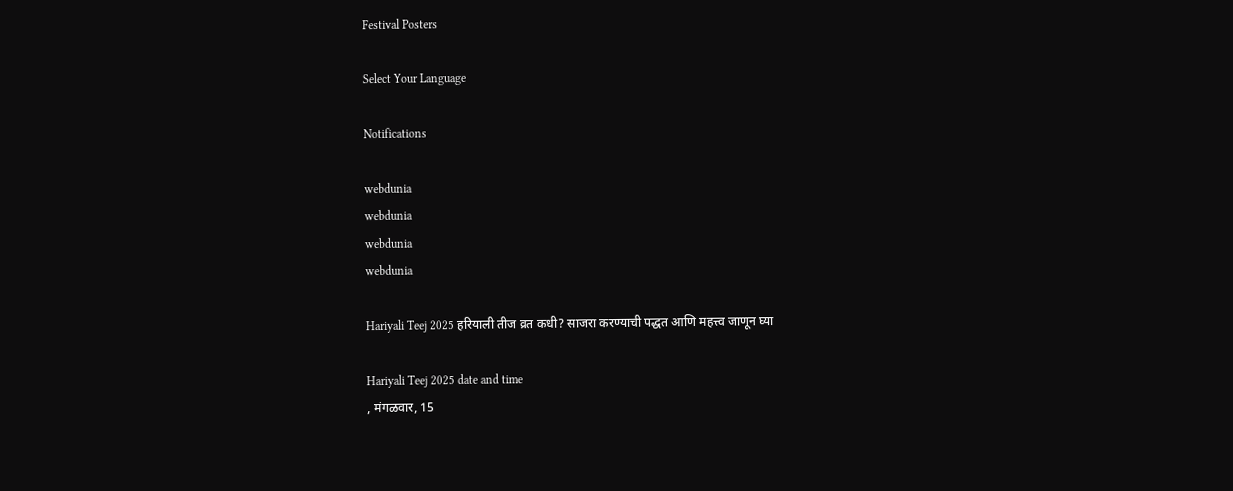Festival Posters

Select Your Language

Notifications

webdunia
webdunia
webdunia
webdunia

Hariyali Teej 2025 हरियाली तीज व्रत कधी? साजरा करण्याची पद्धत आणि महत्त्व जाणून घ्या

Hariyali Teej 2025 date and time
, मंगळवार, 15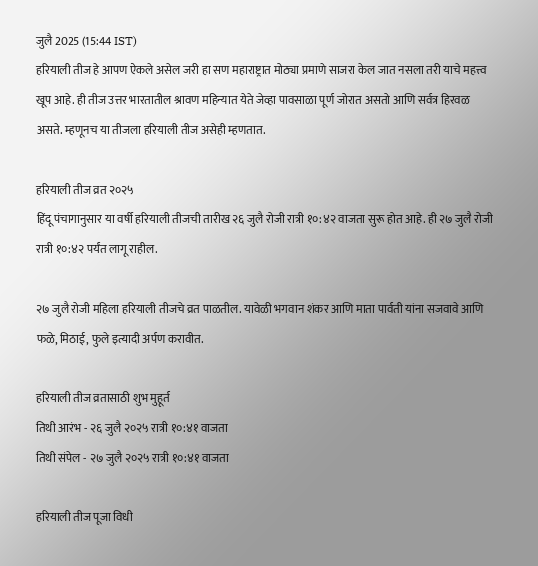जुलै 2025 (15:44 IST)
हरियाली तीज हे आपण ऐकले असेल जरी हा सण महाराष्ट्रात मोठ्या प्रमाणे साजरा केल जात नसला तरी याचे महत्त्व खूप आहे. ही तीज उत्तर भारतातील श्रावण महिन्यात येते जेव्हा पावसाळा पूर्ण जोरात असतो आणि सर्वत्र हिरवळ असते. म्हणूनच या तीजला हरियाली तीज असेही म्हणतात.

हरियाली तीज व्रत २०२५
हिंदू पंचागानुसार या वर्षी हरियाली तीजची तारीख २६ जुलै रोजी रात्री १०:४२ वाजता सुरू होत आहे. ही २७ जुलै रोजी रात्री १०:४२ पर्यंत लागू राहील.

२७ जुलै रोजी महिला हरियाली तीजचे व्रत पाळतील. यावेळी भगवान शंकर आणि माता पार्वती यांना सजवावे आणि फळे, मिठाई, फुले इत्यादी अर्पण करावीत.

हरियाली तीज व्रतासाठी शुभ मुहूर्त
तिथी आरंभ - २६ जुलै २०२५ रात्री १०:४१ वाजता
तिथी संपेल - २७ जुलै २०२५ रात्री १०:४१ वाजता

हरियाली तीज पूजा विधी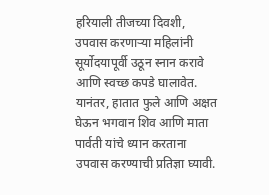हरियाली तीजच्या दिवशी, उपवास करणाऱ्या महिलांनी सूर्योदयापूर्वी उठून स्नान करावे आणि स्वच्छ कपडे घालावेत.
यानंतर, हातात फुले आणि अक्षत घेऊन भगवान शिव आणि माता पार्वती यांचे ध्यान करताना उपवास करण्याची प्रतिज्ञा घ्यावी.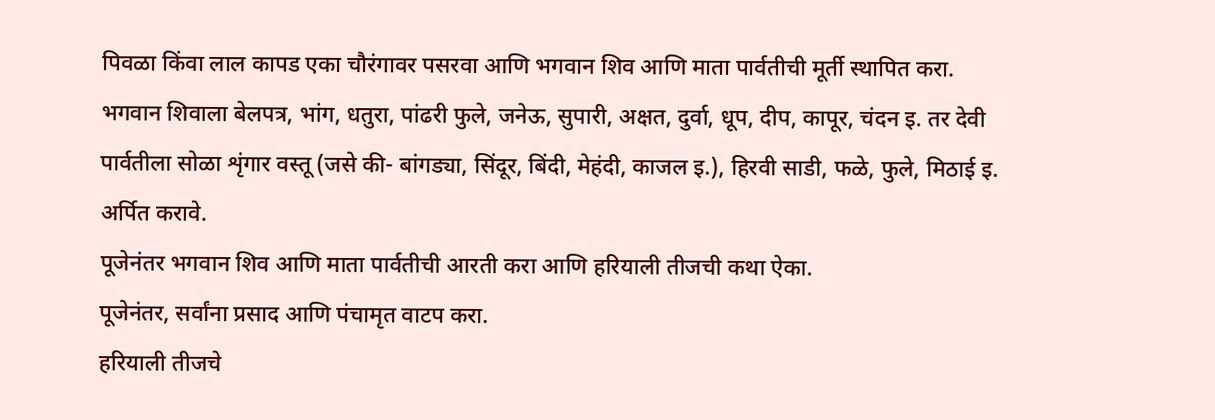पिवळा किंवा लाल कापड एका चौरंगावर पसरवा आणि भगवान शिव आणि माता पार्वतीची मूर्ती स्थापित करा.
भगवान शिवाला बेलपत्र, भांग, धतुरा, पांढरी फुले, जनेऊ, सुपारी, अक्षत, दुर्वा, धूप, दीप, कापूर, चंदन इ. तर देवी पार्वतीला सोळा शृंगार वस्तू (जसे की- बांगड्या, सिंदूर, बिंदी, मेहंदी, काजल इ.), हिरवी साडी, फळे, फुले, मिठाई इ. अर्पित करावे.
पूजेनंतर भगवान शिव आणि माता पार्वतीची आरती करा आणि हरियाली तीजची कथा ऐका.
पूजेनंतर, सर्वांना प्रसाद आणि पंचामृत वाटप करा.
हरियाली तीजचे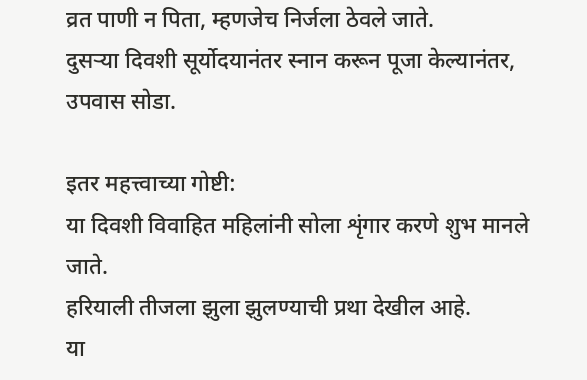व्रत पाणी न पिता, म्हणजेच निर्जला ठेवले जाते.
दुसऱ्या दिवशी सूर्योदयानंतर स्नान करून पूजा केल्यानंतर, उपवास सोडा.

इतर महत्त्वाच्या गोष्टी:
या दिवशी विवाहित महिलांनी सोला शृंगार करणे शुभ मानले जाते.
हरियाली तीजला झुला झुलण्याची प्रथा देखील आहे.
या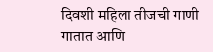दिवशी महिला तीजची गाणी गातात आणि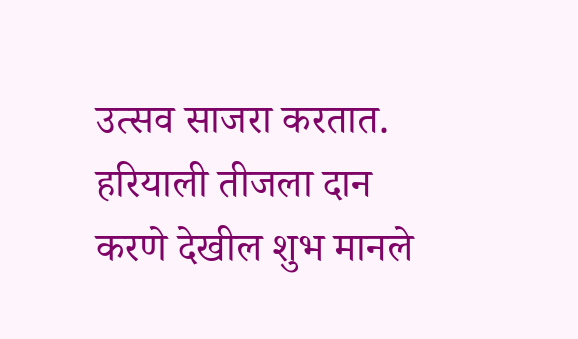उत्सव साजरा करतात.
हरियाली तीजला दान करणे देखील शुभ मानले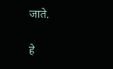जाते.

हे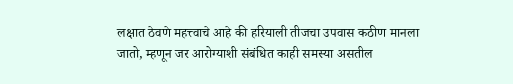लक्षात ठेवणे महत्त्वाचे आहे की हरियाली तीजचा उपवास कठीण मानला जातो, म्हणून जर आरोग्याशी संबंधित काही समस्या असतील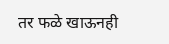तर फळे खाऊनही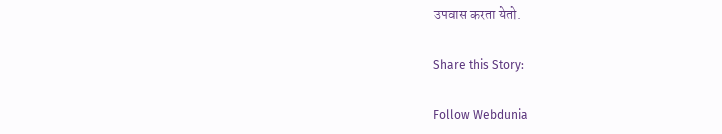उपवास करता येतो.

Share this Story:

Follow Webdunia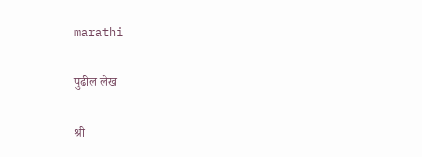marathi

पुढील लेख

श्री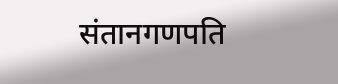संतानगणपति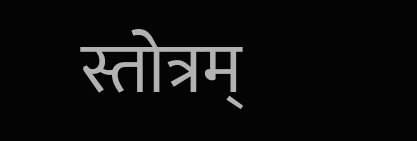स्तोत्रम्